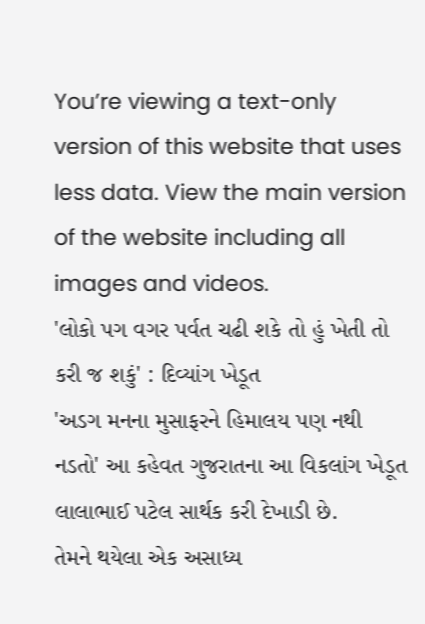You’re viewing a text-only version of this website that uses less data. View the main version of the website including all images and videos.
'લોકો પગ વગર પર્વત ચઢી શકે તો હું ખેતી તો કરી જ શકું' : દિવ્યાંગ ખેડૂત
'અડગ મનના મુસાફરને હિમાલય પણ નથી નડતો' આ કહેવત ગુજરાતના આ વિકલાંગ ખેડૂત લાલાભાઈ પટેલ સાર્થક કરી દેખાડી છે.
તેમને થયેલા એક અસાધ્ય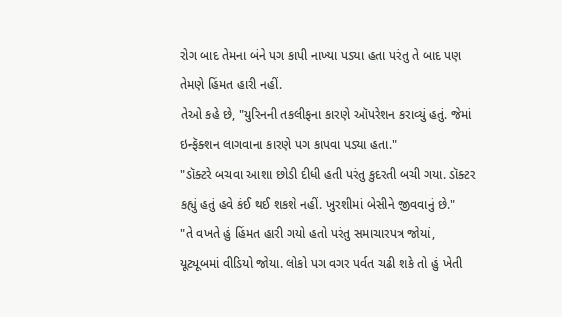રોગ બાદ તેમના બંને પગ કાપી નાખ્યા પડ્યા હતા પરંતુ તે બાદ પણ તેમણે હિંમત હારી નહીં.
તેઓ કહે છે, "યુરિનની તકલીફના કારણે ઑપરેશન કરાવ્યું હતું. જેમાં ઇન્ફૅક્શન લાગવાના કારણે પગ કાપવા પડ્યા હતા."
"ડૉક્ટરે બચવા આશા છોડી દીધી હતી પરંતુ કુદરતી બચી ગયા. ડૉક્ટર કહ્યું હતું હવે કંઈ થઈ શકશે નહીં. ખુરશીમાં બેસીને જીવવાનું છે."
"તે વખતે હું હિંમત હારી ગયો હતો પરંતુ સમાચારપત્ર જોયાં, યૂટ્યૂબમાં વીડિયો જોયા. લોકો પગ વગર પર્વત ચઢી શકે તો હું ખેતી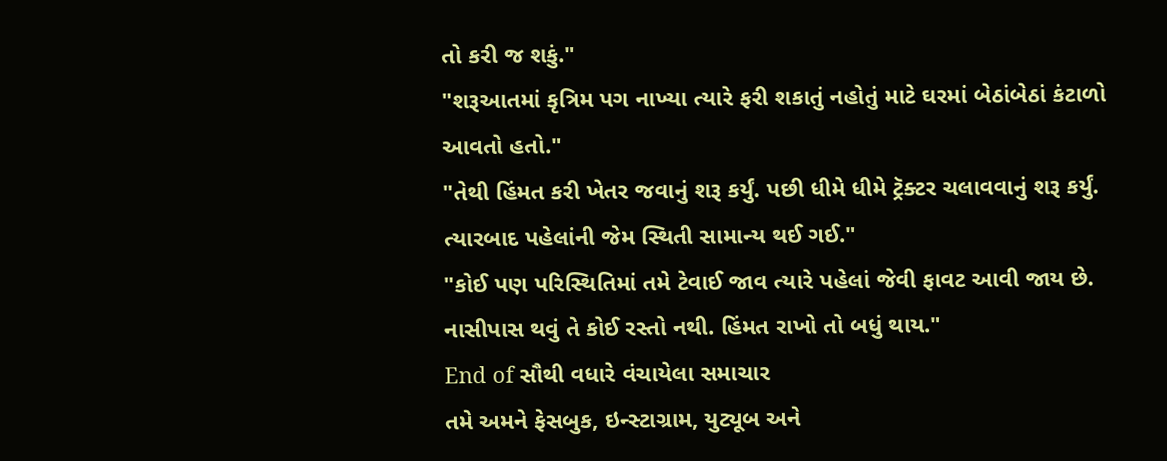તો કરી જ શકું."
"શરૂઆતમાં કૃત્રિમ પગ નાખ્યા ત્યારે ફરી શકાતું નહોતું માટે ઘરમાં બેઠાંબેઠાં કંટાળો આવતો હતો."
"તેથી હિંમત કરી ખેતર જવાનું શરૂ કર્યું. પછી ધીમે ધીમે ટ્રૅક્ટર ચલાવવાનું શરૂ કર્યું. ત્યારબાદ પહેલાંની જેમ સ્થિતી સામાન્ય થઈ ગઈ."
"કોઈ પણ પરિસ્થિતિમાં તમે ટેવાઈ જાવ ત્યારે પહેલાં જેવી ફાવટ આવી જાય છે. નાસીપાસ થવું તે કોઈ રસ્તો નથી. હિંમત રાખો તો બધું થાય."
End of સૌથી વધારે વંચાયેલા સમાચાર
તમે અમને ફેસબુક, ઇન્સ્ટાગ્રામ, યુટ્યૂબ અને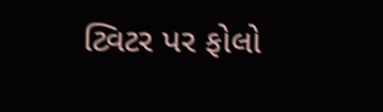ટ્વિટર પર ફોલો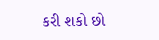કરી શકો છો